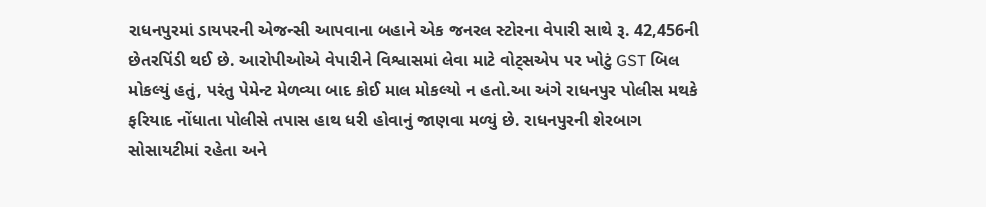રાધનપુરમાં ડાયપરની એજન્સી આપવાના બહાને એક જનરલ સ્ટોરના વેપારી સાથે રૂ. 42,456ની છેતરપિંડી થઈ છે. આરોપીઓએ વેપારીને વિશ્વાસમાં લેવા માટે વોટ્સએપ પર ખોટું GST બિલ મોકલ્યું હતું, પરંતુ પેમેન્ટ મેળવ્યા બાદ કોઈ માલ મોકલ્યો ન હતો.આ અંગે રાધનપુર પોલીસ મથકે ફરિયાદ નોંધાતા પોલીસે તપાસ હાથ ધરી હોવાનું જાણવા મળ્યું છે. રાધનપુરની શેરબાગ સોસાયટીમાં રહેતા અને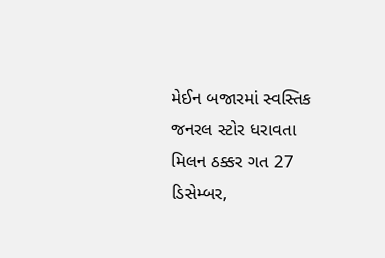મેઈન બજારમાં સ્વસ્તિક જનરલ સ્ટોર ધરાવતા મિલન ઠક્કર ગત 27 ડિસેમ્બર,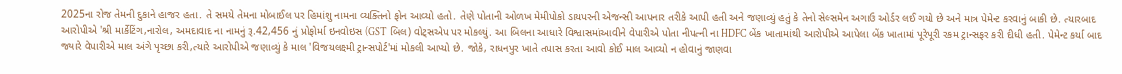2025ના રોજ તેમની દુકાને હાજર હતા. તે સમયે તેમના મોબાઈલ પર હિમાંશુ નામના વ્યક્તિનો ફોન આવ્યો હતો. તેણે પોતાની ઓળખ મેમીપોકો ડાયપરની એજન્સી આપનાર તરીકે આપી હતી અને જણાવ્યું હતું કે તેનો સેલ્સમેન અગાઉ ઓર્ડર લઈ ગયો છે અને માત્ર પેમેન્ટ કરવાનું બાકી છે. ત્યારબાદ આરોપીએ 'શ્રી માર્કેટિંગ,નારોલ, અમદાવાદ ના નામનું રૂ.42,456 નું પ્રોફોર્મા ઇનવોઇસ (GST બિલ) વોટ્સએપ પર મોકલ્યું. આ બિલના આધારે વિશ્વાસમાંઆવીને વેપારીએ પોતા નીપત્ની ના HDFC બેંક ખાતામાંથી આરોપીએ આપેલા બેંક ખાતામાં પૂરેપૂરી રકમ ટ્રાન્સફર કરી દીધી હતી. પેમેન્ટ કર્યા બાદ જ્યારે વેપારીએ માલ અંગે પૃચ્છા કરી,ત્યારે આરોપીએ જણાવ્યું કે માલ 'વિજયલક્ષ્મી ટ્રાન્સપોર્ટ'માં મોકલી આપ્યો છે. જોકે, રાધનપુર ખાતે તપાસ કરતા આવો કોઈ માલ આવ્યો ન હોવાનું જાણવા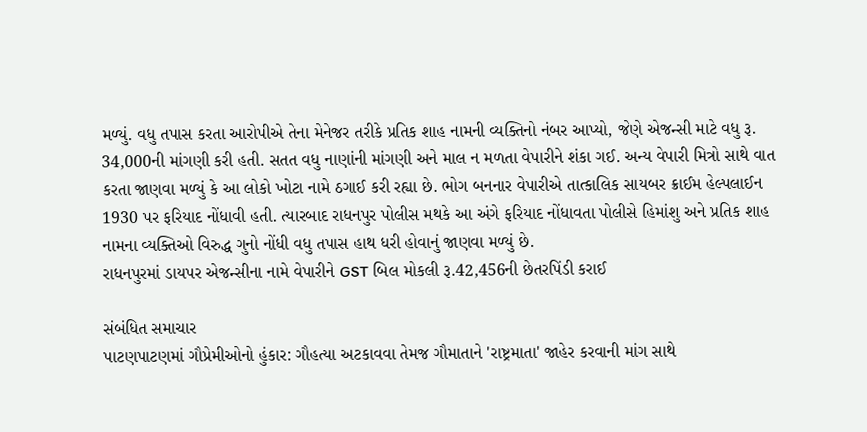મળ્યું. વધુ તપાસ કરતા આરોપીએ તેના મેનેજર તરીકે પ્રતિક શાહ નામની વ્યક્તિનો નંબર આપ્યો, જેણે એજન્સી માટે વધુ રૂ. 34,000ની માંગણી કરી હતી. સતત વધુ નાણાંની માંગણી અને માલ ન મળતા વેપારીને શંકા ગઈ. અન્ય વેપારી મિત્રો સાથે વાત કરતા જાણવા મળ્યું કે આ લોકો ખોટા નામે ઠગાઈ કરી રહ્યા છે. ભોગ બનનાર વેપારીએ તાત્કાલિક સાયબર ક્રાઈમ હેલ્પલાઈન 1930 પર ફરિયાદ નોંધાવી હતી. ત્યારબાદ રાધનપુર પોલીસ મથકે આ અંગે ફરિયાદ નોંધાવતા પોલીસે હિમાંશુ અને પ્રતિક શાહ નામના વ્યક્તિઓ વિરુદ્ધ ગુનો નોંધી વધુ તપાસ હાથ ધરી હોવાનું જાણવા મળ્યું છે.
રાધનપુરમાં ડાયપર એજન્સીના નામે વેપારીને GST બિલ મોકલી રૂ.42,456ની છેતરપિંડી કરાઈ

સંબંધિત સમાચાર
પાટણપાટણમાં ગૌપ્રેમીઓનો હુંકાર: ગૌહત્યા અટકાવવા તેમજ ગૌમાતાને 'રાષ્ટ્રમાતા' જાહેર કરવાની માંગ સાથે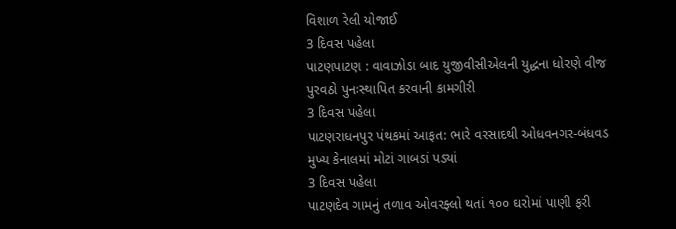વિશાળ રેલી યોજાઈ
3 દિવસ પહેલા
પાટણપાટણ : વાવાઝોડા બાદ યુજીવીસીએલની યુદ્ધના ધોરણે વીજ પુરવઠો પુનઃસ્થાપિત કરવાની કામગીરી
3 દિવસ પહેલા
પાટણરાધનપુર પંથકમાં આફત: ભારે વરસાદથી ઓધવનગર-બંધવડ મુખ્ય કેનાલમાં મોટાં ગાબડાં પડ્યાં
3 દિવસ પહેલા
પાટણદેવ ગામનું તળાવ ઓવરફ્લો થતાં ૧૦૦ ઘરોમાં પાણી ફરી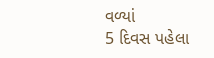વળ્યાં
5 દિવસ પહેલા